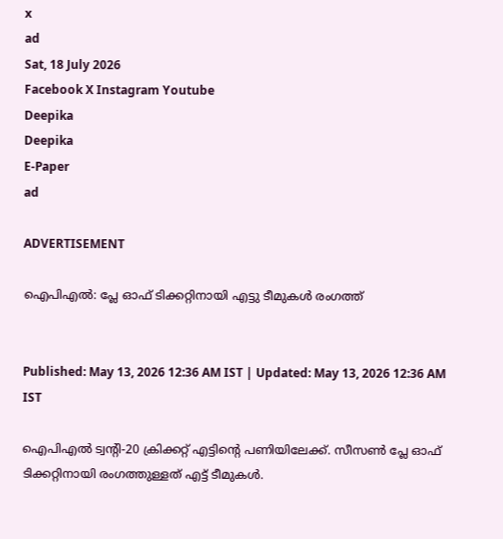x
ad
Sat, 18 July 2026
Facebook X Instagram Youtube
Deepika
Deepika
E-Paper
ad

ADVERTISEMENT

ഐപിഎല്‍: പ്ലേ ഓഫ് ടിക്കറ്റിനായി എട്ടു ടീമുകള്‍ രംഗത്ത്


Published: May 13, 2026 12:36 AM IST | Updated: May 13, 2026 12:36 AM IST

ഐപിഎല്‍ ട്വന്‍റി-20 ക്രിക്കറ്റ് എട്ടിന്‍റെ പണിയിലേക്ക്. സീസണ്‍ പ്ലേ ഓഫ് ടിക്കറ്റിനായി രംഗത്തുള്ളത് എട്ട് ടീമുകള്‍.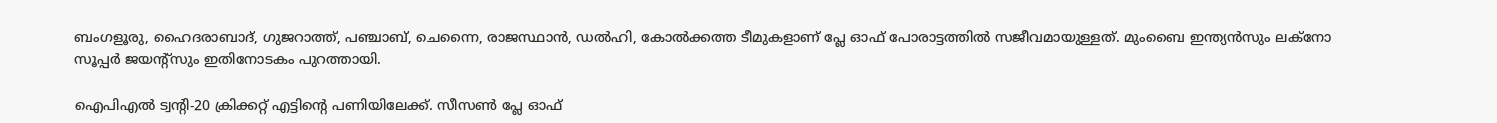ബംഗളൂരു, ഹൈദരാബാദ്, ഗുജറാത്ത്, പഞ്ചാബ്, ചെന്നൈ, രാജസ്ഥാന്‍, ഡല്‍ഹി, കോല്‍ക്കത്ത ടീമുകളാണ് പ്ലേ ഓഫ് പോരാട്ടത്തില്‍ സജീവമായുള്ളത്. മുംബൈ ഇന്ത്യന്‍സും ലക്‌നോ സൂപ്പര്‍ ജയന്‍റ്‌സും ഇതിനോടകം പുറത്തായി.

ഐപിഎല്‍ ട്വന്‍റി-20 ക്രിക്കറ്റ് എട്ടിന്‍റെ പണിയിലേക്ക്. സീസണ്‍ പ്ലേ ഓഫ്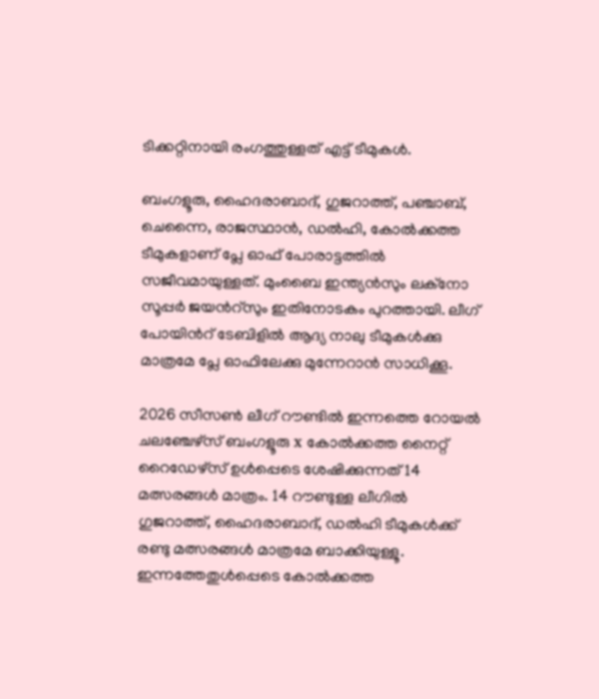ടിക്കറ്റിനായി രംഗത്തുള്ളത് എട്ട് ടീമുകള്‍.

ബംഗളൂരു, ഹൈദരാബാദ്, ഗുജറാത്ത്, പഞ്ചാബ്, ചെന്നൈ, രാജസ്ഥാന്‍, ഡല്‍ഹി, കോല്‍ക്കത്ത ടീമുകളാണ് പ്ലേ ഓഫ് പോരാട്ടത്തില്‍ സജീവമായുള്ളത്. മുംബൈ ഇന്ത്യന്‍സും ലക്‌നോ സൂപ്പര്‍ ജയന്‍റ്‌സും ഇതിനോടകം പുറത്തായി. ലീഗ് പോയിന്‍റ് ടേബിളില്‍ ആദ്യ നാലു ടീമുകള്‍ക്കു മാത്രമേ പ്ലേ ഓഫിലേക്കു മുന്നേറാന്‍ സാധിക്കൂ.

2026 സീസണ്‍ ലീഗ് റൗണ്ടില്‍ ഇന്നത്തെ റോയല്‍ ചലഞ്ചേഴ്‌സ് ബംഗളൂരു x കോല്‍ക്കത്ത നൈറ്റ് റൈഡേഴ്‌സ് ഉള്‍പ്പെടെ ശേഷിക്കുന്നത് 14 മത്സരങ്ങള്‍ മാത്രം. 14 റൗണ്ടുള്ള ലീഗില്‍ ഗുജറാത്ത്, ഹൈദരാബാദ്, ഡല്‍ഹി ടീമുകള്‍ക്ക് രണ്ടു മത്സരങ്ങള്‍ മാത്രമേ ബാക്കിയുള്ളൂ. ഇന്നത്തേതുള്‍പ്പെടെ കോല്‍ക്കത്ത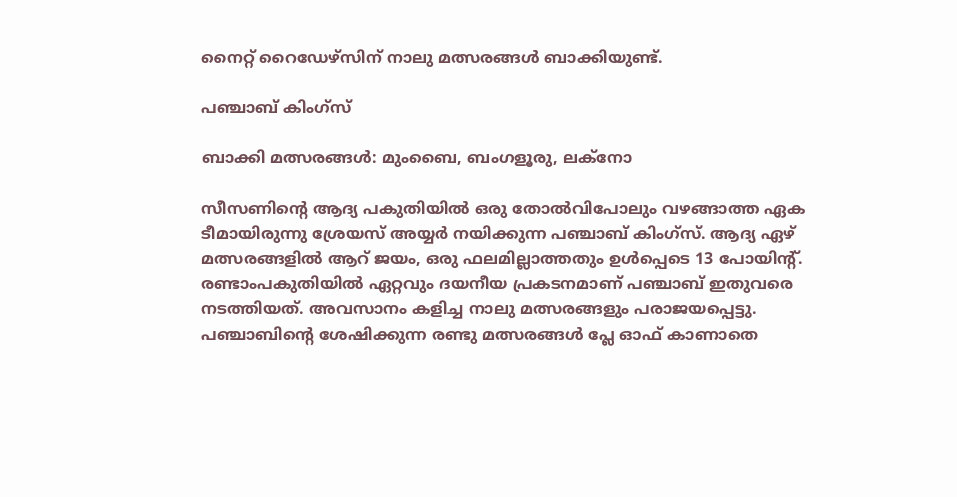നൈറ്റ് റൈഡേഴ്‌സിന് നാലു മത്സരങ്ങള്‍ ബാക്കിയുണ്ട്.

പഞ്ചാബ് കിംഗ്‌സ്

ബാക്കി മത്സരങ്ങള്‍: മുംബൈ, ബംഗളൂരു, ലക്‌നോ

സീസണിന്‍റെ ആദ്യ പകുതിയില്‍ ഒരു തോല്‍വിപോലും വഴങ്ങാത്ത ഏക ടീമായിരുന്നു ശ്രേയസ് അയ്യര്‍ നയിക്കുന്ന പഞ്ചാബ് കിംഗ്‌സ്. ആദ്യ ഏഴ് മത്സരങ്ങളില്‍ ആറ് ജയം, ഒരു ഫലമില്ലാത്തതും ഉള്‍പ്പെടെ 13 പോയിന്‍റ്. രണ്ടാംപകുതിയില്‍ ഏറ്റവും ദയനീയ പ്രകടനമാണ് പഞ്ചാബ് ഇതുവരെ നടത്തിയത്. അവസാനം കളിച്ച നാലു മത്സരങ്ങളും പരാജയപ്പെട്ടു. പഞ്ചാബിന്‍റെ ശേഷിക്കുന്ന രണ്ടു മത്സരങ്ങള്‍ പ്ലേ ഓഫ് കാണാതെ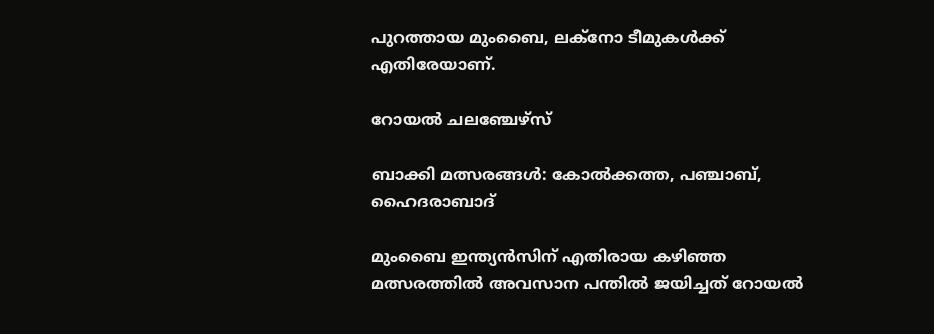പുറത്തായ മുംബൈ, ലക്‌നോ ടീമുകള്‍ക്ക് എതിരേയാണ്.

റോയല്‍ ചലഞ്ചേഴ്‌സ്

ബാക്കി മത്സരങ്ങള്‍: കോല്‍ക്കത്ത, പഞ്ചാബ്, ഹൈദരാബാദ്

മുംബൈ ഇന്ത്യന്‍സിന് എതിരായ കഴിഞ്ഞ മത്സരത്തില്‍ അവസാന പന്തില്‍ ജയിച്ചത് റോയല്‍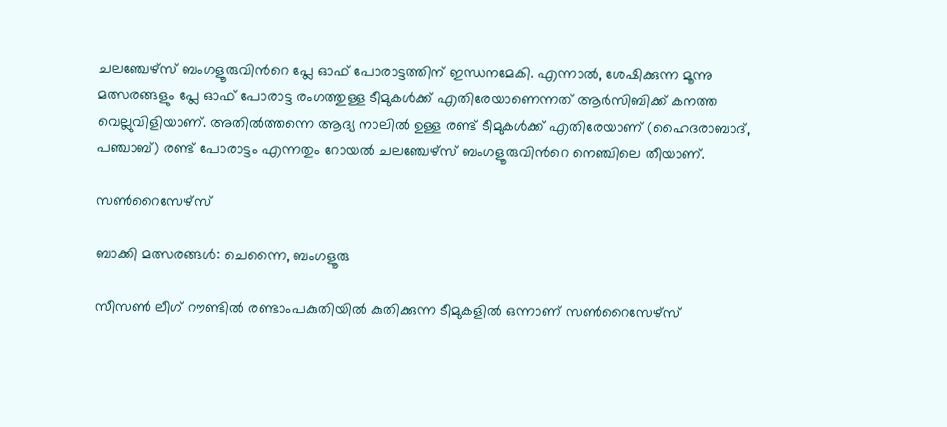ചലഞ്ചേഴ്‌സ് ബംഗളൂരുവിന്‍റെ പ്ലേ ഓഫ് പോരാട്ടത്തിന് ഇന്ധനമേകി. എന്നാല്‍, ശേഷിക്കുന്ന മൂന്നു മത്സരങ്ങളും പ്ലേ ഓഫ് പോരാട്ട രംഗത്തുള്ള ടീമുകള്‍ക്ക് എതിരേയാണെന്നത് ആര്‍സിബിക്ക് കനത്ത വെല്ലുവിളിയാണ്. അതില്‍ത്തന്നെ ആദ്യ നാലില്‍ ഉള്ള രണ്ട് ടീമുകള്‍ക്ക് എതിരേയാണ് (ഹൈദരാബാദ്, പഞ്ചാബ്) രണ്ട് പോരാട്ടം എന്നതും റോയല്‍ ചലഞ്ചേഴ്‌സ് ബംഗളൂരുവിന്‍റെ നെഞ്ചിലെ തീയാണ്.

സണ്‍റൈസേഴ്‌സ്

ബാക്കി മത്സരങ്ങള്‍: ചെന്നൈ, ബംഗളൂരു

സീസണ്‍ ലീഗ് റൗണ്ടില്‍ രണ്ടാംപകുതിയില്‍ കുതിക്കുന്ന ടീമുകളില്‍ ഒന്നാണ് സണ്‍റൈസേഴ്‌സ്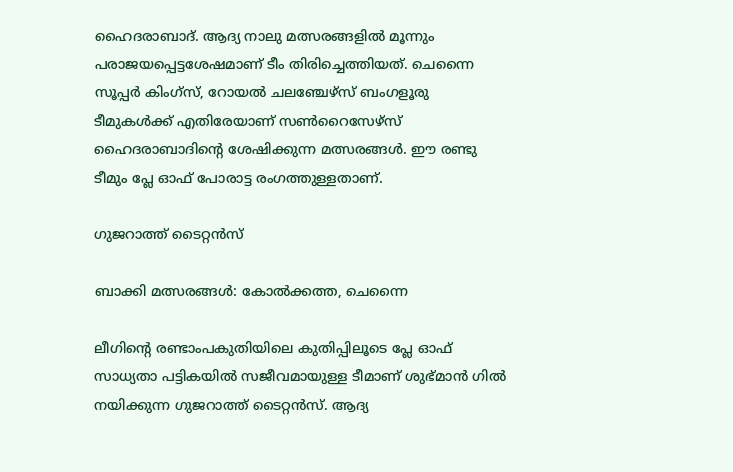ഹൈദരാബാദ്. ആദ്യ നാലു മത്സരങ്ങളില്‍ മൂന്നും പരാജയപ്പെട്ടശേഷമാണ് ടീം തിരിച്ചെത്തിയത്. ചെന്നൈ സൂപ്പര്‍ കിംഗ്‌സ്, റോയല്‍ ചലഞ്ചേഴ്‌സ് ബംഗളൂരു ടീമുകള്‍ക്ക് എതിരേയാണ് സണ്‍റൈസേഴ്‌സ് ഹൈദരാബാദിന്‍റെ ശേഷിക്കുന്ന മത്സരങ്ങള്‍. ഈ രണ്ടു ടീമും പ്ലേ ഓഫ് പോരാട്ട രംഗത്തുള്ളതാണ്.

ഗുജറാത്ത് ടൈറ്റന്‍സ്

ബാക്കി മത്സരങ്ങള്‍: കോല്‍ക്കത്ത, ചെന്നൈ

ലീഗിന്‍റെ രണ്ടാംപകുതിയിലെ കുതിപ്പിലൂടെ പ്ലേ ഓഫ് സാധ്യതാ പട്ടികയില്‍ സജീവമായുള്ള ടീമാണ് ശുഭ്മാന്‍ ഗില്‍ നയിക്കുന്ന ഗുജറാത്ത് ടൈറ്റന്‍സ്. ആദ്യ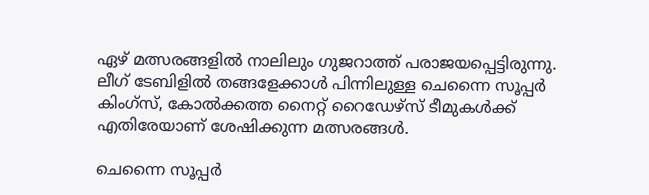ഏഴ് മത്സരങ്ങളില്‍ നാലിലും ഗുജറാത്ത് പരാജയപ്പെട്ടിരുന്നു. ലീഗ് ടേബിളില്‍ തങ്ങളേക്കാള്‍ പിന്നിലുള്ള ചെന്നൈ സൂപ്പര്‍ കിംഗ്‌സ്, കോല്‍ക്കത്ത നൈറ്റ് റൈഡേഴ്‌സ് ടീമുകള്‍ക്ക് എതിരേയാണ് ശേഷിക്കുന്ന മത്സരങ്ങള്‍.

ചെന്നൈ സൂപ്പര്‍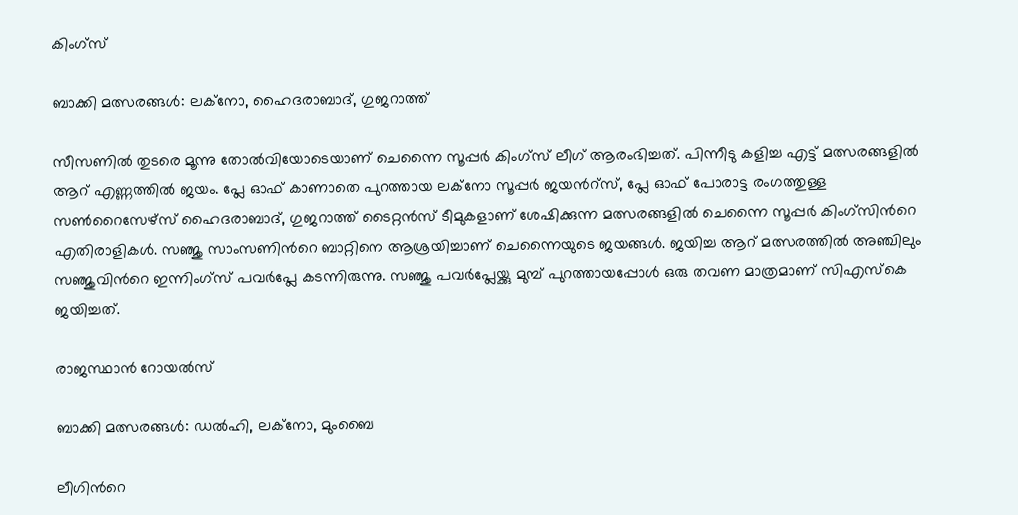കിംഗ്‌സ്

ബാക്കി മത്സരങ്ങള്‍: ലക്‌നോ, ഹൈദരാബാദ്, ഗുജറാത്ത്

സീസണില്‍ തുടരെ മൂന്നു തോല്‍വിയോടെയാണ് ചെന്നൈ സൂപ്പര്‍ കിംഗ്‌സ് ലീഗ് ആരംഭിച്ചത്. പിന്നീടു കളിച്ച എട്ട് മത്സരങ്ങളില്‍ ആറ് എണ്ണത്തില്‍ ജയം. പ്ലേ ഓഫ് കാണാതെ പുറത്തായ ലക്‌നോ സൂപ്പര്‍ ജയന്‍റ്‌സ്, പ്ലേ ഓഫ് പോരാട്ട രംഗത്തുള്ള സണ്‍റൈസേഴ്‌സ് ഹൈദരാബാദ്, ഗുജറാത്ത് ടൈറ്റന്‍സ് ടീമുകളാണ് ശേഷിക്കുന്ന മത്സരങ്ങളില്‍ ചെന്നൈ സൂപ്പര്‍ കിംഗ്‌സിന്‍റെ എതിരാളികള്‍. സഞ്ജു സാംസണിന്‍റെ ബാറ്റിനെ ആശ്രയിച്ചാണ് ചെന്നൈയുടെ ജയങ്ങള്‍. ജയിച്ച ആറ് മത്സരത്തില്‍ അഞ്ചിലും സഞ്ജുവിന്‍റെ ഇന്നിംഗ്‌സ് പവര്‍പ്ലേ കടന്നിരുന്നു. സഞ്ജു പവര്‍പ്ലേയ്ക്കു മുമ്പ് പുറത്തായപ്പോള്‍ ഒരു തവണ മാത്രമാണ് സിഎസ്‌കെ ജയിച്ചത്.

രാജസ്ഥാന്‍ റോയല്‍സ്

ബാക്കി മത്സരങ്ങള്‍: ഡല്‍ഹി, ലക്‌നോ, മുംബൈ

ലീഗിന്‍റെ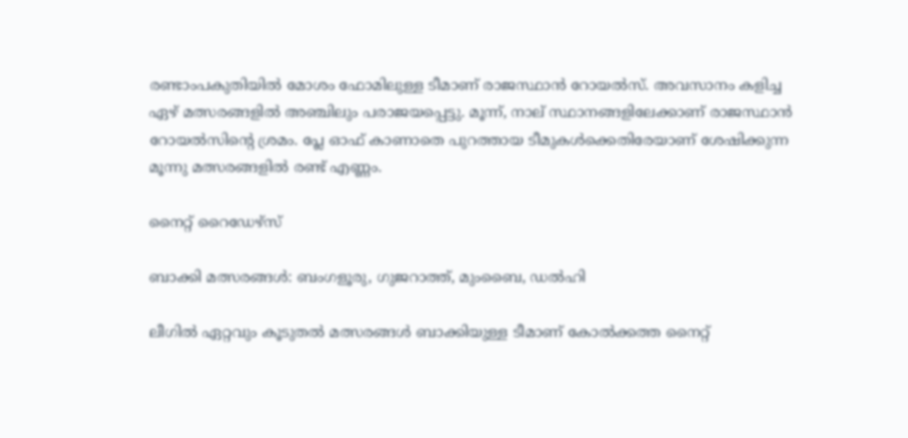രണ്ടാംപകുതിയില്‍ മോശം ഫോമിലുള്ള ടീമാണ് രാജസ്ഥാന്‍ റോയല്‍സ്. അവസാനം കളിച്ച ഏഴ് മത്സരങ്ങളില്‍ അഞ്ചിലും പരാജയപ്പെട്ടു. മൂന്ന്, നാല് സ്ഥാനങ്ങളിലേക്കാണ് രാജസ്ഥാന്‍ റോയല്‍സിന്‍റെ ശ്രമം. പ്ലേ ഓഫ് കാണാതെ പുറത്തായ ടീമുകള്‍ക്കെതിരേയാണ് ശേഷിക്കുന്ന മൂന്നു മത്സരങ്ങളില്‍ രണ്ട് എണ്ണം.

നൈറ്റ് റൈഡേഴ്‌സ്

ബാക്കി മത്സരങ്ങള്‍: ബംഗളൂരു, ഗുജറാത്ത്, മുംബൈ, ഡല്‍ഹി

ലീഗില്‍ ഏറ്റവും കൂടുതല്‍ മത്സരങ്ങള്‍ ബാക്കിയുള്ള ടീമാണ് കോല്‍ക്കത്ത നൈറ്റ്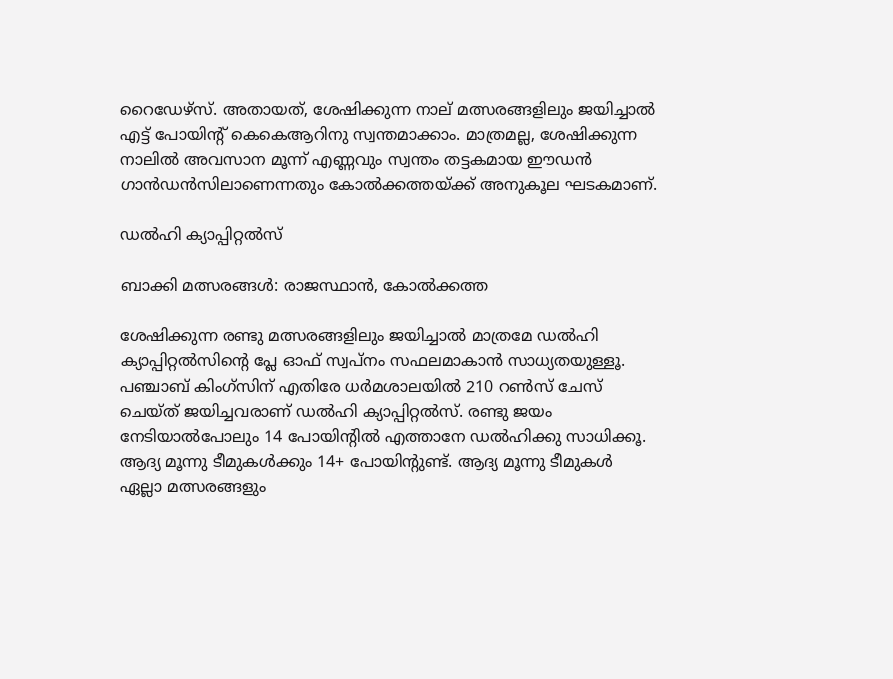റൈഡേഴ്‌സ്. അതായത്, ശേഷിക്കുന്ന നാല് മത്സരങ്ങളിലും ജയിച്ചാല്‍ എട്ട് പോയിന്‍റ് കെകെആറിനു സ്വന്തമാക്കാം. മാത്രമല്ല, ശേഷിക്കുന്ന നാലില്‍ അവസാന മൂന്ന് എണ്ണവും സ്വന്തം തട്ടകമായ ഈഡന്‍ ഗാന്‍ഡന്‍സിലാണെന്നതും കോല്‍ക്കത്തയ്ക്ക് അനുകൂല ഘടകമാണ്.

ഡല്‍ഹി ക്യാപ്പിറ്റല്‍സ്

ബാക്കി മത്സരങ്ങള്‍: രാജസ്ഥാന്‍, കോല്‍ക്കത്ത

ശേഷിക്കുന്ന രണ്ടു മത്സരങ്ങളിലും ജയിച്ചാല്‍ മാത്രമേ ഡല്‍ഹി ക്യാപ്പിറ്റല്‍സിന്‍റെ പ്ലേ ഓഫ് സ്വപ്‌നം സഫലമാകാന്‍ സാധ്യതയുള്ളൂ. പഞ്ചാബ് കിംഗ്‌സിന് എതിരേ ധര്‍മശാലയില്‍ 210 റണ്‍സ് ചേസ് ചെയ്ത് ജയിച്ചവരാണ് ഡല്‍ഹി ക്യാപ്പിറ്റല്‍സ്. രണ്ടു ജയം നേടിയാല്‍പോലും 14 പോയിന്‍റില്‍ എത്താനേ ഡല്‍ഹിക്കു സാധിക്കൂ. ആദ്യ മൂന്നു ടീമുകള്‍ക്കും 14+ പോയിന്‍റുണ്ട്. ആദ്യ മൂന്നു ടീമുകൾ ഏല്ലാ മത്സരങ്ങളും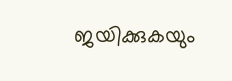ജയിക്കുകയും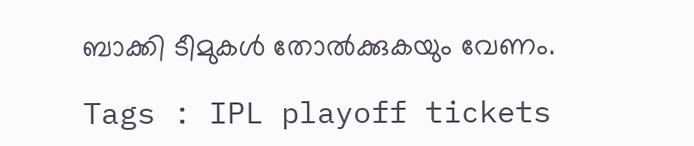ബാക്കി ടീമുകൾ തോൽക്കുകയും വേണം.

Tags : IPL playoff tickets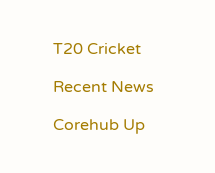T20 Cricket

Recent News

Corehub Up